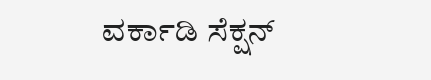ವರ್ಕಾಡಿ ಸೆಕ್ಷನ್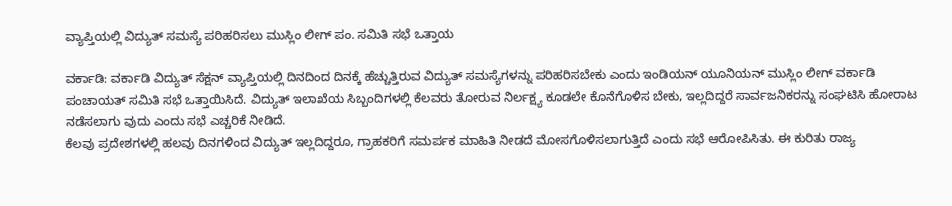ವ್ಯಾಪ್ತಿಯಲ್ಲಿ ವಿದ್ಯುತ್ ಸಮಸ್ಯೆ ಪರಿಹರಿಸಲು ಮುಸ್ಲಿಂ ಲೀಗ್ ಪಂ. ಸಮಿತಿ ಸಭೆ ಒತ್ತಾಯ

ವರ್ಕಾಡಿ: ವರ್ಕಾಡಿ ವಿದ್ಯುತ್ ಸೆಕ್ಷನ್ ವ್ಯಾಪ್ತಿಯಲ್ಲಿ ದಿನದಿಂದ ದಿನಕ್ಕೆ ಹೆಚ್ಚುತ್ತಿರುವ ವಿದ್ಯುತ್ ಸಮಸ್ಯೆಗಳನ್ನು ಪರಿಹರಿಸಬೇಕು ಎಂದು ಇಂಡಿಯನ್ ಯೂನಿಯನ್ ಮುಸ್ಲಿಂ ಲೀಗ್ ವರ್ಕಾಡಿ ಪಂಚಾಯತ್ ಸಮಿತಿ ಸಭೆ ಒತ್ತಾಯಿಸಿದೆ. ವಿದ್ಯುತ್ ಇಲಾಖೆಯ ಸಿಬ್ಬಂದಿಗಳಲ್ಲಿ ಕೆಲವರು ತೋರುವ ನಿರ್ಲಕ್ಷ್ಯ ಕೂಡಲೇ ಕೊನೆಗೊಳಿಸ ಬೇಕು, ಇಲ್ಲದಿದ್ದರೆ ಸಾರ್ವಜನಿಕರನ್ನು ಸಂಘಟಿಸಿ ಹೋರಾಟ ನಡೆಸಲಾಗು ವುದು ಎಂದು ಸಭೆ ಎಚ್ಚರಿಕೆ ನೀಡಿದೆ.
ಕೆಲವು ಪ್ರದೇಶಗಳಲ್ಲಿ ಹಲವು ದಿನಗಳಿಂದ ವಿದ್ಯುತ್ ಇಲ್ಲದಿದ್ದರೂ, ಗ್ರಾಹಕರಿಗೆ ಸಮರ್ಪಕ ಮಾಹಿತಿ ನೀಡದೆ ಮೋಸಗೊಳಿಸಲಾಗುತ್ತಿದೆ ಎಂದು ಸಭೆ ಆರೋಪಿಸಿತು. ಈ ಕುರಿತು ರಾಜ್ಯ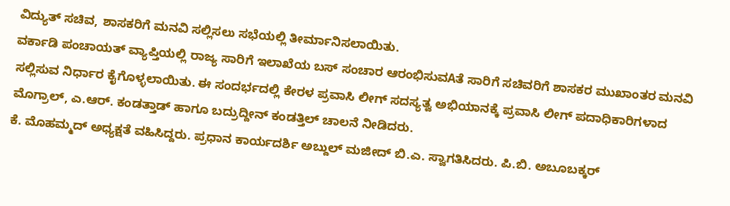ವಿದ್ಯುತ್ ಸಚಿವ, ಶಾಸಕರಿಗೆ ಮನವಿ ಸಲ್ಲಿಸಲು ಸಭೆಯಲ್ಲಿ ತೀರ್ಮಾನಿಸಲಾಯಿತು.
ವರ್ಕಾಡಿ ಪಂಚಾಯತ್ ವ್ಯಾಪ್ತಿಯಲ್ಲಿ ರಾಜ್ಯ ಸಾರಿಗೆ ಇಲಾಖೆಯ ಬಸ್ ಸಂಚಾರ ಆರಂಭಿಸುವAತೆ ಸಾರಿಗೆ ಸಚಿವರಿಗೆ ಶಾಸಕರ ಮುಖಾಂತರ ಮನವಿ ಸಲ್ಲಿಸುವ ನಿರ್ಧಾರ ಕೈಗೊಳ್ಳಲಾಯಿತು. ಈ ಸಂದರ್ಭದಲ್ಲಿ ಕೇರಳ ಪ್ರವಾಸಿ ಲೀಗ್ ಸದಸ್ಯತ್ವ ಅಭಿಯಾನಕ್ಕೆ ಪ್ರವಾಸಿ ಲೀಗ್ ಪದಾಧಿಕಾರಿಗಳಾದ ಮೊಗ್ರಾಲ್, ಎ.ಆರ್. ಕಂಡತ್ತಾಡ್ ಹಾಗೂ ಬದ್ರುದ್ದೀನ್ ಕಂಡತ್ತಿಲ್ ಚಾಲನೆ ನೀಡಿದರು.
ಕೆ. ಮೊಹಮ್ಮದ್ ಅಧ್ಯಕ್ಷತೆ ವಹಿಸಿದ್ದರು. ಪ್ರಧಾನ ಕಾರ್ಯದರ್ಶಿ ಅಬ್ದುಲ್ ಮಜೀದ್ ಬಿ.ಎ. ಸ್ವಾಗತಿಸಿದರು. ಪಿ.ಬಿ. ಅಬೂಬಕ್ಕರ್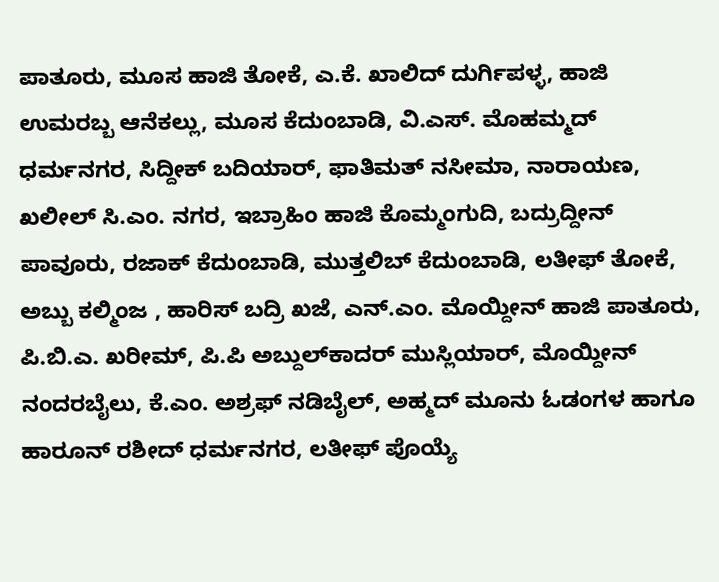ಪಾತೂರು, ಮೂಸ ಹಾಜಿ ತೋಕೆ, ಎ.ಕೆ. ಖಾಲಿದ್ ದುರ್ಗಿಪಳ್ಳ, ಹಾಜಿ ಉಮರಬ್ಬ ಆನೆಕಲ್ಲು, ಮೂಸ ಕೆದುಂಬಾಡಿ, ವಿ.ಎಸ್. ಮೊಹಮ್ಮದ್ ಧರ್ಮನಗರ, ಸಿದ್ದೀಕ್ ಬದಿಯಾರ್, ಫಾತಿಮತ್ ನಸೀಮಾ, ನಾರಾಯಣ, ಖಲೀಲ್ ಸಿ.ಎಂ. ನಗರ, ಇಬ್ರಾಹಿಂ ಹಾಜಿ ಕೊಮ್ಮಂಗುದಿ, ಬದ್ರುದ್ದೀನ್ ಪಾವೂರು, ರಜಾಕ್ ಕೆದುಂಬಾಡಿ, ಮುತ್ತಲಿಬ್ ಕೆದುಂಬಾಡಿ, ಲತೀಫ್ ತೋಕೆ, ಅಬ್ಬು ಕಲ್ಮಿಂಜ , ಹಾರಿಸ್ ಬದ್ರಿ ಖಜೆ, ಎನ್.ಎಂ. ಮೊಯ್ದೀನ್ ಹಾಜಿ ಪಾತೂರು, ಪಿ.ಬಿ.ಎ. ಖರೀಮ್, ಪಿ.ಪಿ ಅಬ್ದುಲ್‌ಕಾದರ್ ಮುಸ್ಲಿಯಾರ್, ಮೊಯ್ದೀನ್ ನಂದರಬೈಲು, ಕೆ.ಎಂ. ಅಶ್ರಫ್ ನಡಿಬೈಲ್, ಅಹ್ಮದ್ ಮೂನು ಓಡಂಗಳ ಹಾಗೂ ಹಾರೂನ್ ರಶೀದ್ ಧರ್ಮನಗರ, ಲತೀಫ್ ಪೊಯ್ಯೆ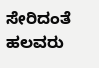ಸೇರಿದಂತೆ ಹಲವರು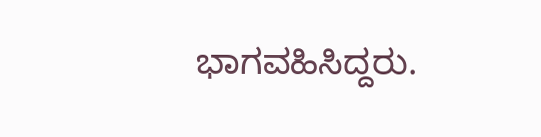ಭಾಗವಹಿಸಿದ್ದರು.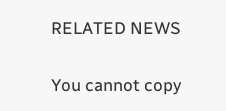RELATED NEWS

You cannot copy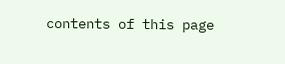contents of this page